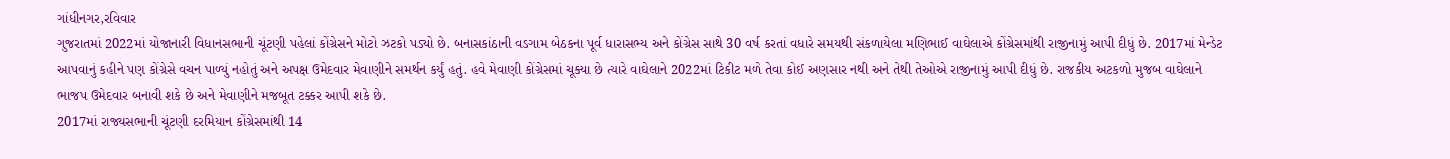ગાંધીનગર,રવિવાર
ગુજરાતમાં 2022માં યોજાનારી વિધાનસભાની ચૂંટણી પહેલાં કોંગ્રેસને મોટો ઝટકો પડ્યો છે. બનાસકાંઠાની વડગામ બેઠકના પૂર્વ ધારાસભ્ય અને કોંગ્રેસ સાથે 30 વર્ષ કરતાં વધારે સમયથી સંકળાયેલા મણિભાઈ વાઘેલાએ કોંગ્રેસમાંથી રાજીનામું આપી દીધું છે. 2017માં મેન્ડેટ આપવાનું કહીને પણ કોંગ્રેસે વચન પાળ્યું નહોતું અને અપક્ષ ઉમેદવાર મેવાણીને સમર્થન કર્યું હતું. હવે મેવાણી કોંગ્રેસમાં ચૂક્યા છે ત્યારે વાઘેલાને 2022માં ટિકીટ મળે તેવા કોઈ અણસાર નથી અને તેથી તેઓએ રાજીનામું આપી દીધું છે. રાજકીય અટકળો મુજબ વાઘેલાને ભાજપ ઉમેદવાર બનાવી શકે છે અને મેવાણીને મજબૂત ટક્કર આપી શકે છે.
2017માં રાજ્યસભાની ચૂંટણી દરમિયાન કોંગ્રેસમાંથી 14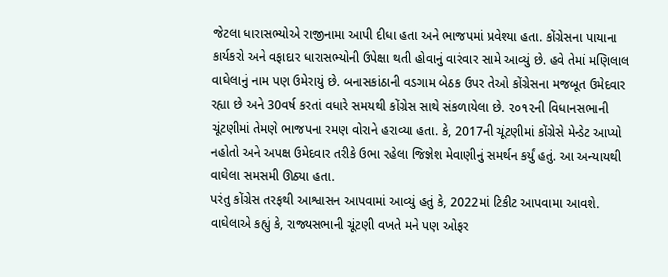જેટલા ધારાસભ્યોએ રાજીનામા આપી દીધા હતા અને ભાજપમાં પ્રવેશ્યા હતા. કોંગ્રેસના પાયાના કાર્યકરો અને વફાદાર ધારાસભ્યોની ઉપેક્ષા થતી હોવાનું વારંવાર સામે આવ્યું છે. હવે તેમાં મણિલાલ વાઘેલાનું નામ પણ ઉમેરાયું છે. બનાસકાંઠાની વડગામ બેઠક ઉપર તેઓ કોંગ્રેસના મજબૂત ઉમેદવાર રહ્યા છે અને 30વર્ષ કરતાં વધારે સમયથી કોંગ્રેસ સાથે સંકળાયેલા છે. ૨૦૧૨ની વિધાનસભાની ચૂંટણીમાં તેમણે ભાજપના રમણ વોરાને હરાવ્યા હતા. કે, 2017ની ચૂંટણીમાં કોંગ્રેસે મેન્ડેટ આપ્યો નહોતો અને અપક્ષ ઉમેદવાર તરીકે ઉભા રહેલા જિજ્ઞેશ મેવાણીનું સમર્થન કર્યું હતું. આ અન્યાયથી વાઘેલા સમસમી ઊઠ્યા હતા.
પરંતુ કોંગ્રેસ તરફથી આશ્વાસન આપવામાં આવ્યું હતું કે, 2022માં ટિકીટ આપવામા આવશે. વાઘેલાએ કહ્યું કે, રાજ્યસભાની ચૂંટણી વખતે મને પણ ઓફર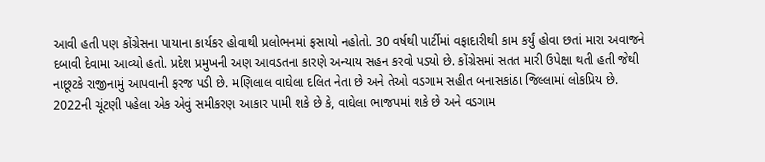આવી હતી પણ કોંગ્રેસના પાયાના કાર્યકર હોવાથી પ્રલોભનમાં ફસાયો નહોતો. 30 વર્ષથી પાર્ટીમાં વફાદારીથી કામ કર્યું હોવા છતાં મારા અવાજને દબાવી દેવામા આવ્યો હતો. પ્રદેશ પ્રમુખની અણ આવડતના કારણે અન્યાય સહન કરવો પડ્યો છે. કોંગ્રેસમાં સતત મારી ઉપેક્ષા થતી હતી જેથી નાછૂટકે રાજીનામું આપવાની ફરજ પડી છે. મણિલાલ વાઘેલા દલિત નેતા છે અને તેઓ વડગામ સહીત બનાસકાંઠા જિલ્લામાં લોકપ્રિય છે. 2022ની ચૂંટણી પહેલા એક એવું સમીકરણ આકાર પામી શકે છે કે, વાઘેલા ભાજપમાં શકે છે અને વડગામ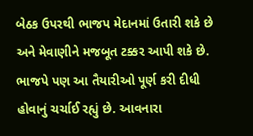બેઠક ઉપરથી ભાજપ મેદાનમાં ઉતારી શકે છે અને મેવાણીને મજબૂત ટક્કર આપી શકે છે. ભાજપે પણ આ તૈયારીઓ પૂર્ણ કરી દીધી હોવાનું ચર્ચાઈ રહ્યું છે. આવનારા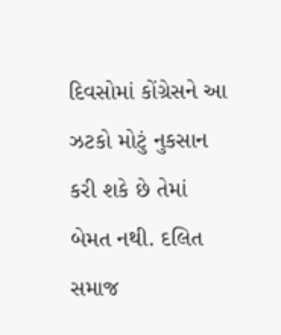દિવસોમાં કોંગ્રેસને આ ઝટકો મોટું નુકસાન કરી શકે છે તેમાં બેમત નથી. દલિત સમાજ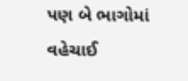પણ બે ભાગોમાં વહેચાઈ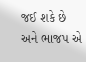જઈ શકે છે અને ભાજપ એ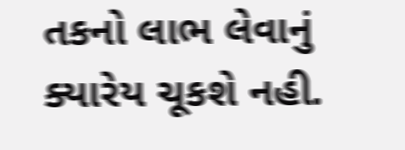તકનો લાભ લેવાનું ક્યારેય ચૂકશે નહી.